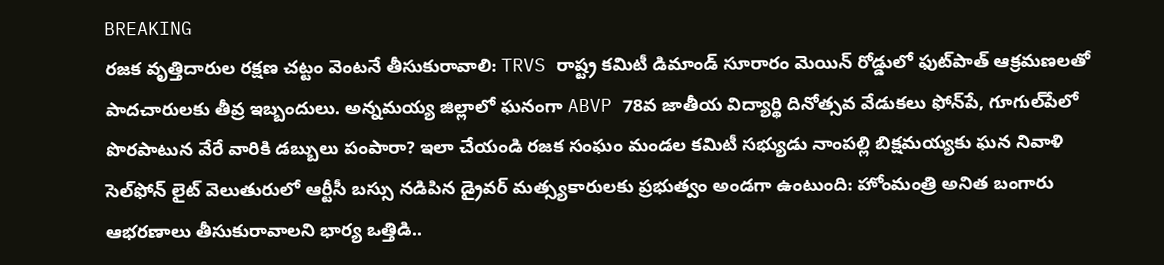BREAKING
రజక వృత్తిదారుల రక్షణ చట్టం వెంటనే తీసుకురావాలి: TRVS రాష్ట్ర కమిటీ డిమాండ్ సూరారం మెయిన్ రోడ్డులో ఫుట్‌పాత్ ఆక్రమణలతో పాదచారులకు తీవ్ర ఇబ్బందులు. అన్నమయ్య జిల్లాలో ఘనంగా ABVP 78వ జాతీయ విద్యార్థి దినోత్సవ వేడుకలు ఫోన్‌పే, గూగుల్‌పేలో పొరపాటున వేరే వారికి డబ్బులు పంపారా? ఇలా చేయండి రజక సంఘం మండల కమిటీ సభ్యుడు నాంపల్లి బిక్షమయ్యకు ఘన నివాళి సెల్‌ఫోన్ లైట్ వెలుతురులో ఆర్టీసీ బస్సు నడిపిన డ్రైవర్ మత్స్యకారులకు ప్రభుత్వం అండగా ఉంటుంది: హోంమంత్రి అనిత బంగారు ఆభరణాలు తీసుకురావాలని భార్య ఒత్తిడి..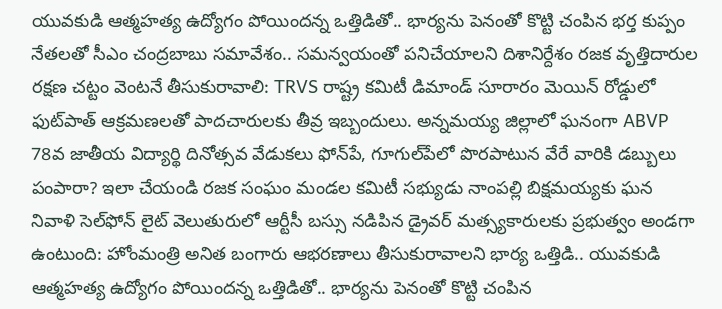యువకుడి ఆత్మహత్య ఉద్యోగం పోయిందన్న ఒత్తిడితో.. భార్యను పెనంతో కొట్టి చంపిన భర్త కుప్పం నేతలతో సీఎం చంద్రబాబు సమావేశం.. సమన్వయంతో పనిచేయాలని దిశానిర్దేశం రజక వృత్తిదారుల రక్షణ చట్టం వెంటనే తీసుకురావాలి: TRVS రాష్ట్ర కమిటీ డిమాండ్ సూరారం మెయిన్ రోడ్డులో ఫుట్‌పాత్ ఆక్రమణలతో పాదచారులకు తీవ్ర ఇబ్బందులు. అన్నమయ్య జిల్లాలో ఘనంగా ABVP 78వ జాతీయ విద్యార్థి దినోత్సవ వేడుకలు ఫోన్‌పే, గూగుల్‌పేలో పొరపాటున వేరే వారికి డబ్బులు పంపారా? ఇలా చేయండి రజక సంఘం మండల కమిటీ సభ్యుడు నాంపల్లి బిక్షమయ్యకు ఘన నివాళి సెల్‌ఫోన్ లైట్ వెలుతురులో ఆర్టీసీ బస్సు నడిపిన డ్రైవర్ మత్స్యకారులకు ప్రభుత్వం అండగా ఉంటుంది: హోంమంత్రి అనిత బంగారు ఆభరణాలు తీసుకురావాలని భార్య ఒత్తిడి.. యువకుడి ఆత్మహత్య ఉద్యోగం పోయిందన్న ఒత్తిడితో.. భార్యను పెనంతో కొట్టి చంపిన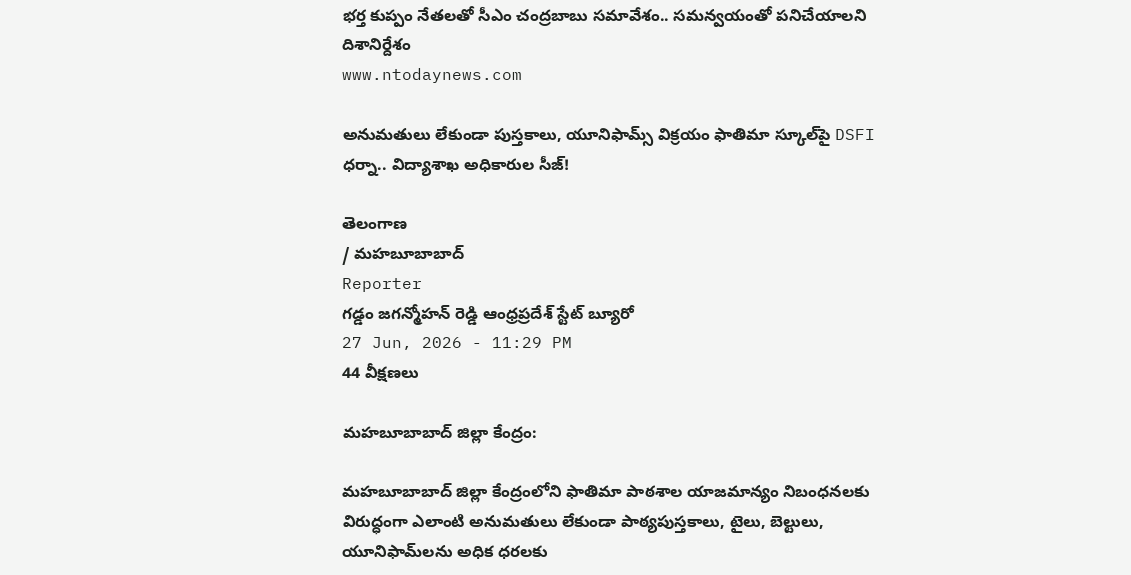భర్త కుప్పం నేతలతో సీఎం చంద్రబాబు సమావేశం.. సమన్వయంతో పనిచేయాలని దిశానిర్దేశం
www.ntodaynews.com

అనుమతులు లేకుండా పుస్తకాలు, యూనిఫామ్స్ విక్రయం ఫాతిమా స్కూల్‌పై DSFI ధర్నా.. విద్యాశాఖ అధికారుల సీజ్!

తెలంగాణ
/ మహబూబాబాద్
Reporter
గడ్డం జగన్మోహన్ రెడ్డి ఆంధ్రప్రదేశ్ స్టేట్ బ్యూరో
27 Jun, 2026 - 11:29 PM
44 వీక్షణలు

మహబూబాబాద్ జిల్లా కేంద్రం:

మహబూబాబాద్ జిల్లా కేంద్రంలోని ఫాతిమా పాఠశాల యాజమాన్యం నిబంధనలకు విరుద్ధంగా ఎలాంటి అనుమతులు లేకుండా పాఠ్యపుస్తకాలు, టైలు, బెల్టులు, యూనిఫామ్‌లను అధిక ధరలకు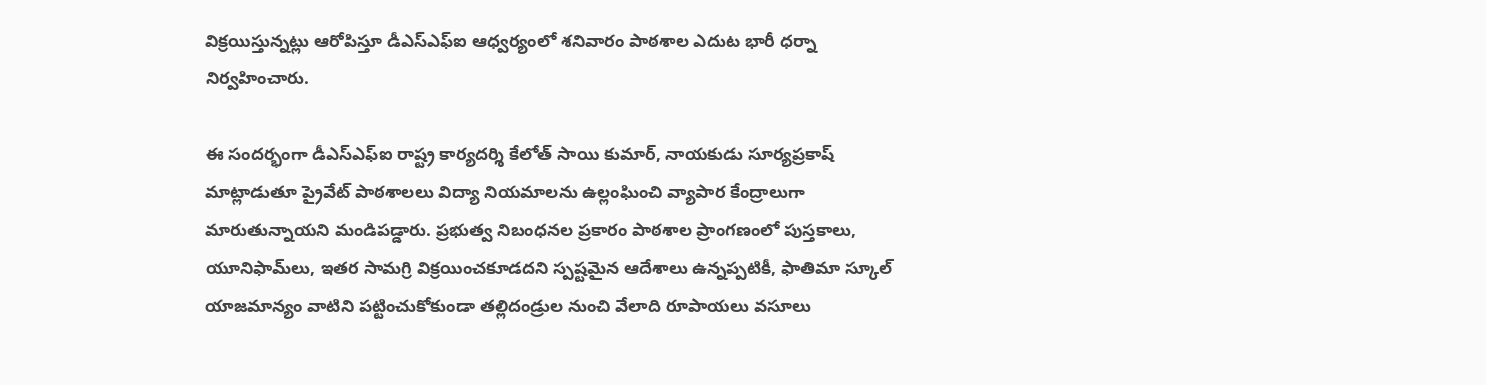విక్రయిస్తున్నట్లు ఆరోపిస్తూ డీఎస్‌ఎఫ్‌ఐ ఆధ్వర్యంలో శనివారం పాఠశాల ఎదుట భారీ ధర్నా నిర్వహించారు.

ఈ సందర్భంగా డీఎస్‌ఎఫ్‌ఐ రాష్ట్ర కార్యదర్శి కేలోత్ సాయి కుమార్, నాయకుడు సూర్యప్రకాష్ మాట్లాడుతూ ప్రైవేట్ పాఠశాలలు విద్యా నియమాలను ఉల్లంఘించి వ్యాపార కేంద్రాలుగా మారుతున్నాయని మండిపడ్డారు. ప్రభుత్వ నిబంధనల ప్రకారం పాఠశాల ప్రాంగణంలో పుస్తకాలు, యూనిఫామ్‌లు, ఇతర సామగ్రి విక్రయించకూడదని స్పష్టమైన ఆదేశాలు ఉన్నప్పటికీ, ఫాతిమా స్కూల్ యాజమాన్యం వాటిని పట్టించుకోకుండా తల్లిదండ్రుల నుంచి వేలాది రూపాయలు వసూలు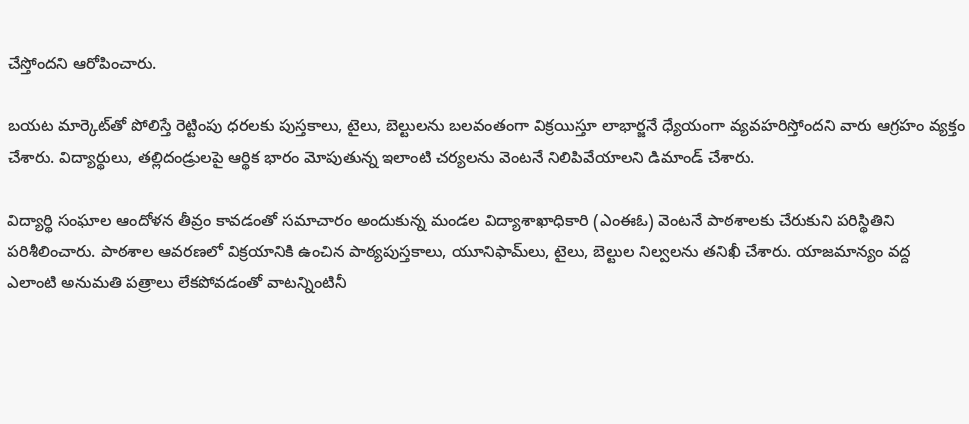చేస్తోందని ఆరోపించారు.

బయట మార్కెట్‌తో పోలిస్తే రెట్టింపు ధరలకు పుస్తకాలు, టైలు, బెల్టులను బలవంతంగా విక్రయిస్తూ లాభార్జనే ధ్యేయంగా వ్యవహరిస్తోందని వారు ఆగ్రహం వ్యక్తం చేశారు. విద్యార్థులు, తల్లిదండ్రులపై ఆర్థిక భారం మోపుతున్న ఇలాంటి చర్యలను వెంటనే నిలిపివేయాలని డిమాండ్ చేశారు.

విద్యార్థి సంఘాల ఆందోళన తీవ్రం కావడంతో సమాచారం అందుకున్న మండల విద్యాశాఖాధికారి (ఎంఈఓ) వెంటనే పాఠశాలకు చేరుకుని పరిస్థితిని పరిశీలించారు. పాఠశాల ఆవరణలో విక్రయానికి ఉంచిన పాఠ్యపుస్తకాలు, యూనిఫామ్‌లు, టైలు, బెల్టుల నిల్వలను తనిఖీ చేశారు. యాజమాన్యం వద్ద ఎలాంటి అనుమతి పత్రాలు లేకపోవడంతో వాటన్నింటినీ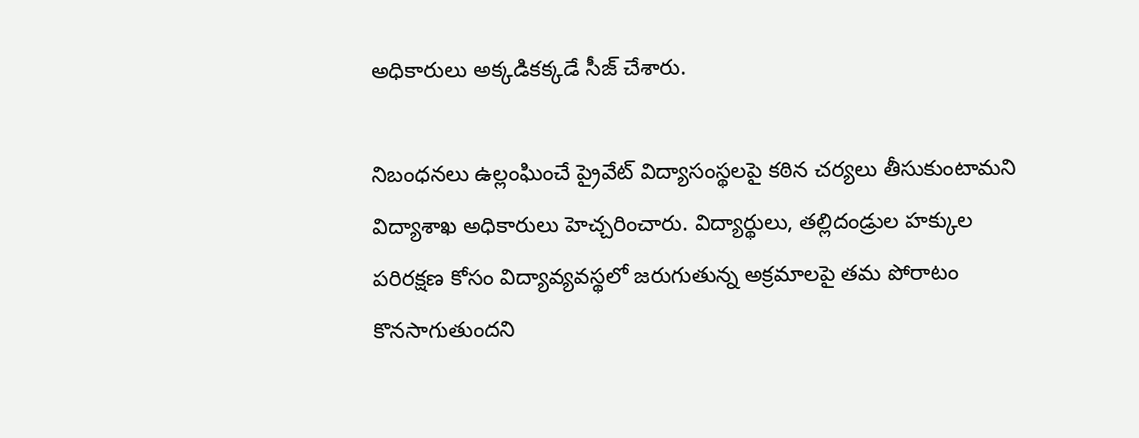అధికారులు అక్కడికక్కడే సీజ్ చేశారు.

నిబంధనలు ఉల్లంఘించే ప్రైవేట్ విద్యాసంస్థలపై కఠిన చర్యలు తీసుకుంటామని విద్యాశాఖ అధికారులు హెచ్చరించారు. విద్యార్థులు, తల్లిదండ్రుల హక్కుల పరిరక్షణ కోసం విద్యావ్యవస్థలో జరుగుతున్న అక్రమాలపై తమ పోరాటం కొనసాగుతుందని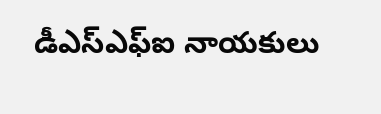డీఎస్‌ఎఫ్‌ఐ నాయకులు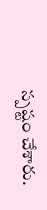స్పష్టం చేశారు.